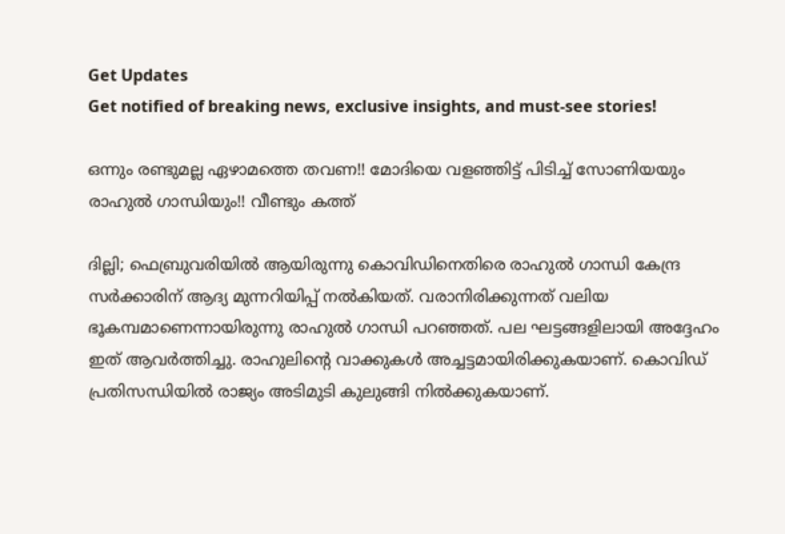Get Updates
Get notified of breaking news, exclusive insights, and must-see stories!

ഒന്നും രണ്ടുമല്ല ഏഴാമത്തെ തവണ!! മോദിയെ വളഞ്ഞിട്ട് പിടിച്ച് സോണിയയും രാഹുൽ ഗാന്ധിയും!! വീണ്ടും കത്ത്

ദില്ലി; ഫെബ്രുവരിയിൽ ആയിരുന്നു കൊവിഡിനെതിരെ രാഹുൽ ഗാന്ധി കേന്ദ്ര സർക്കാരിന് ആദ്യ മുന്നറിയിപ്പ് നൽകിയത്. വരാനിരിക്കുന്നത് വലിയ ഭൂകമ്പമാണെന്നായിരുന്നു രാഹുൽ ഗാന്ധി പറഞ്ഞത്. പല ഘട്ടങ്ങളിലായി അദ്ദേഹം ഇത് ആവർത്തിച്ചു. രാഹുലിന്റെ വാക്കുകൾ അച്ചട്ടമായിരിക്കുകയാണ്. കൊവിഡ് പ്രതിസന്ധിയിൽ രാജ്യം അടിമുടി കുലുങ്ങി നിൽക്കുകയാണ്.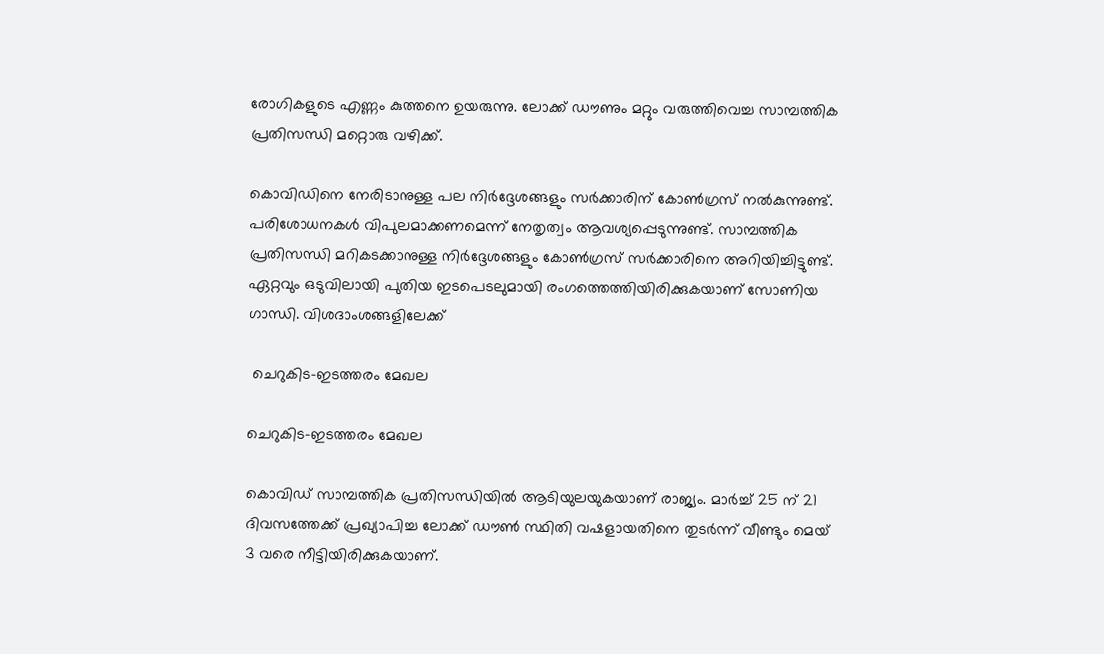രോഗികളുടെ എണ്ണം കുത്തനെ ഉയരുന്നു. ലോക്ക് ഡൗണും മറ്റും വരുത്തിവെച്ച സാമ്പത്തിക പ്രതിസന്ധി മറ്റൊരു വഴിക്ക്.

കൊവിഡിനെ നേരിടാനുള്ള പല നിർദ്ദേശങ്ങളും സർക്കാരിന് കോൺഗ്രസ് നൽകുന്നുണ്ട്. പരിശോധനകൾ വിപുലമാക്കണമെന്ന് നേതൃത്വം ആവശ്യപ്പെടുന്നുണ്ട്. സാമ്പത്തിക പ്രതിസന്ധി മറികടക്കാനുള്ള നിർദ്ദേശങ്ങളും കോൺഗ്രസ് സർക്കാരിനെ അറിയിച്ചിട്ടുണ്ട്. ഏറ്റവും ഒടുവിലായി പുതിയ ഇടപെടലുമായി രംഗത്തെത്തിയിരിക്കുകയാണ് സോണിയ ഗാന്ധി. വിശദാംശങ്ങളിലേക്ക്

 ചെറുകിട-ഇടത്തരം മേഖല

ചെറുകിട-ഇടത്തരം മേഖല

കൊവിഡ് സാമ്പത്തിക പ്രതിസന്ധിയിൽ ആടിയുലയുകയാണ് രാജ്യം. മാർച്ച് 25 ന് 21 ദിവസത്തേക്ക് പ്രഖ്യാപിച്ച ലോക്ക് ഡൗൺ സ്ഥിതി വഷളായതിനെ തുടർന്ന് വീണ്ടും മെയ് 3 വരെ നീട്ടിയിരിക്കുകയാണ്.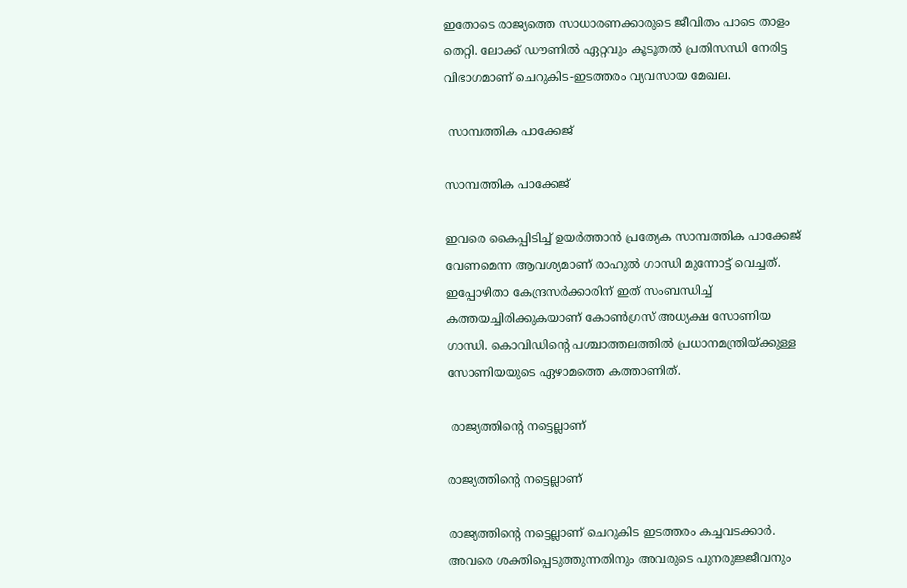ഇതോടെ രാജ്യത്തെ സാധാരണക്കാരുടെ ജീവിതം പാടെ താളം തെറ്റി. ലോക്ക് ഡൗണിൽ ഏറ്റവും കൂടൂതൽ പ്രതിസന്ധി നേരിട്ട വിഭാഗമാണ് ചെറുകിട-ഇടത്തരം വ്യവസായ മേഖല.

 സാമ്പത്തിക പാക്കേജ്

സാമ്പത്തിക പാക്കേജ്

ഇവരെ കൈപ്പിടിച്ച് ഉയർത്താൻ പ്രത്യേക സാമ്പത്തിക പാക്കേജ് വേണമെന്ന ആവശ്യമാണ് രാഹുൽ ഗാന്ധി മുന്നോട്ട് വെച്ചത്. ഇപ്പോഴിതാ കേന്ദ്രസർക്കാരിന് ഇത് സംബന്ധിച്ച് കത്തയച്ചിരിക്കുകയാണ് കോൺഗ്രസ് അധ്യക്ഷ സോണിയ ഗാന്ധി. കൊവിഡിന്റെ പശ്ചാത്തലത്തിൽ പ്രധാനമന്ത്രിയ്ക്കുള്ള സോണിയയുടെ ഏഴാമത്തെ കത്താണിത്.

 രാജ്യത്തിന്റെ നട്ടെല്ലാണ്

രാജ്യത്തിന്റെ നട്ടെല്ലാണ്

രാജ്യത്തിന്റെ നട്ടെല്ലാണ് ചെറുകിട ഇടത്തരം കച്ചവടക്കാർ. അവരെ ശക്തിപ്പെടുത്തുന്നതിനും അവരുടെ പുനരുജ്ജീവനും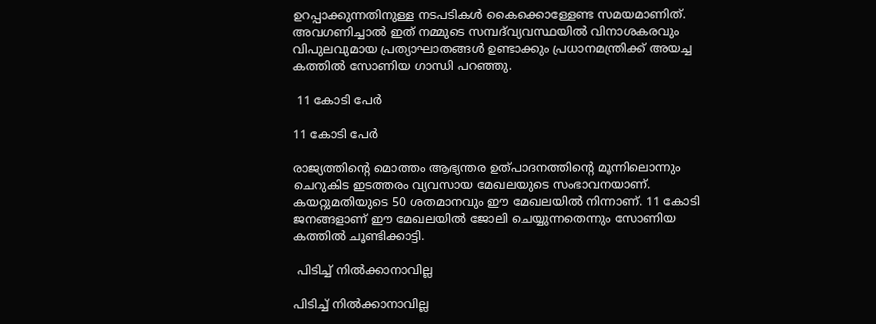ഉറപ്പാക്കുന്നതിനുള്ള നടപടികൾ കൈക്കൊള്ളേണ്ട സമയമാണിത്. അവഗണിച്ചാൽ ഇത് നമ്മുടെ സമ്പദ്‌വ്യവസ്ഥയിൽ വിനാശകരവും വിപുലവുമായ പ്രത്യാഘാതങ്ങൾ ഉണ്ടാക്കും പ്രധാനമന്ത്രിക്ക് അയച്ച കത്തിൽ സോണിയ ഗാന്ധി പറഞ്ഞു.

 11 കോടി പേർ

11 കോടി പേർ

രാജ്യത്തിന്റെ മൊത്തം ആഭ്യന്തര ഉത്പാദനത്തിന്റെ മൂന്നിലൊന്നും ചെറുകിട ഇടത്തരം വ്യവസായ മേഖലയുടെ സംഭാവനയാണ്. കയറ്റുമതിയുടെ 50 ശതമാനവും ഈ മേഖലയിൽ നിന്നാണ്. 11 കോടി ജനങ്ങളാണ് ഈ മേഖലയിൽ ജോലി ചെയ്യുന്നതെന്നും സോണിയ കത്തിൽ ചൂണ്ടിക്കാട്ടി.

 പിടിച്ച് നിൽക്കാനാവില്ല

പിടിച്ച് നിൽക്കാനാവില്ല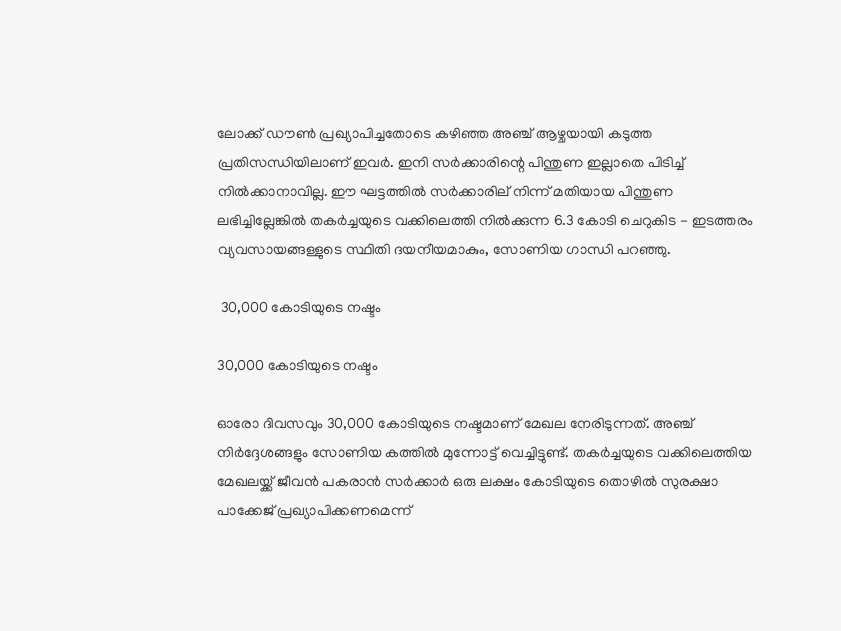ലോക്ക് ഡൗൺ പ്രഖ്യാപിച്ചതോടെ കഴിഞ്ഞ അഞ്ച് ആഴ്ചയായി കടുത്ത പ്രതിസന്ധിയിലാണ് ഇവർ. ഇനി സർക്കാരിന്റെ പിന്തുണ ഇല്ലാതെ പിടിച്ച് നിൽക്കാനാവില്ല. ഈ ഘട്ടത്തിൽ സർക്കാരില് നിന്ന് മതിയായ പിന്തുണ ലഭിച്ചില്ലേങ്കിൽ തകര്‍ച്ചയുടെ വക്കിലെത്തി നില്‍ക്കുന്ന 6.3 കോടി ചെറുകിട - ഇടത്തരം വ്യവസായങ്ങള്ളുടെ സ്ഥിതി ദയനീയമാകും, സോണിയ ഗാന്ധി പറഞ്ഞു.

 30,000 കോടിയുടെ നഷ്ടം

30,000 കോടിയുടെ നഷ്ടം

ഓരോ ദിവസവും 30,000 കോടിയുടെ നഷ്ടമാണ് മേഖല നേരിടുന്നത്. അഞ്ച് നിർദ്ദേശങ്ങളും സോണിയ കത്തിൽ മുന്നോട്ട് വെച്ചിട്ടുണ്ട്. തകർച്ചയുടെ വക്കിലെത്തിയ മേഖലയ്ക്ക് ജീവൻ പകരാൻ സർക്കാർ ഒരു ലക്ഷം കോടിയുടെ തൊഴിൽ സുരക്ഷാ പാക്കേജ് പ്രഖ്യാപിക്കണമെന്ന്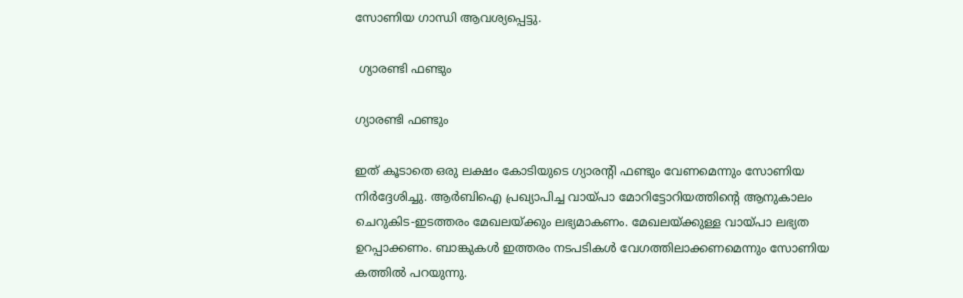സോണിയ ഗാന്ധി ആവശ്യപ്പെട്ടു.

 ഗ്യാരണ്ടി ഫണ്ടും

ഗ്യാരണ്ടി ഫണ്ടും

ഇത് കൂടാതെ ഒരു ലക്ഷം കോടിയുടെ ഗ്യാരന്റി ഫണ്ടും വേണമെന്നും സോണിയ നിർദ്ദേശിച്ചു. ആർബിഐ പ്രഖ്യാപിച്ച വായ്പാ മോറിട്ടോറിയത്തിന്റെ ആനുകാലം ചെറുകിട-ഇടത്തരം മേഖലയ്ക്കും ലഭ്യമാകണം. മേഖലയ്ക്കുള്ള വായ്പാ ലഭ്യത ഉറപ്പാക്കണം. ബാങ്കുകൾ ഇത്തരം നടപടികൾ വേഗത്തിലാക്കണമെന്നും സോണിയ കത്തിൽ പറയുന്നു.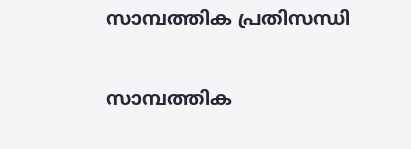സാമ്പത്തിക പ്രതിസന്ധി

സാമ്പത്തിക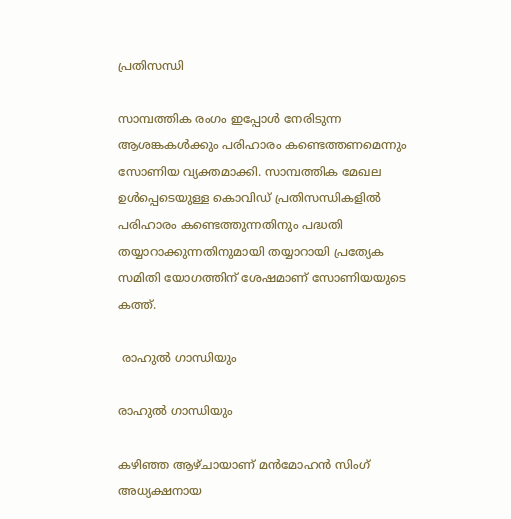പ്രതിസന്ധി

സാമ്പത്തിക രംഗം ഇപ്പോൾ നേരിടുന്ന ആശങ്കകൾക്കും പരിഹാരം കണ്ടെത്തണമെന്നും സോണിയ വ്യക്തമാക്കി. സാമ്പത്തിക മേഖല ഉൾപ്പെടെയുള്ള കൊവിഡ് പ്രതിസന്ധികളിൽ പരിഹാരം കണ്ടെത്തുന്നതിനും പദ്ധതി തയ്യാറാക്കുന്നതിനുമായി തയ്യാറായി പ്രത്യേക സമിതി യോഗത്തിന് ശേഷമാണ് സോണിയയുടെ കത്ത്.

 രാഹുൽ ഗാന്ധിയും

രാഹുൽ ഗാന്ധിയും

കഴിഞ്ഞ ആഴ്ചായാണ് മൻമോഹൻ സിംഗ് അധ്യക്ഷനായ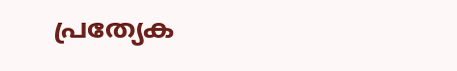പ്രത്യേക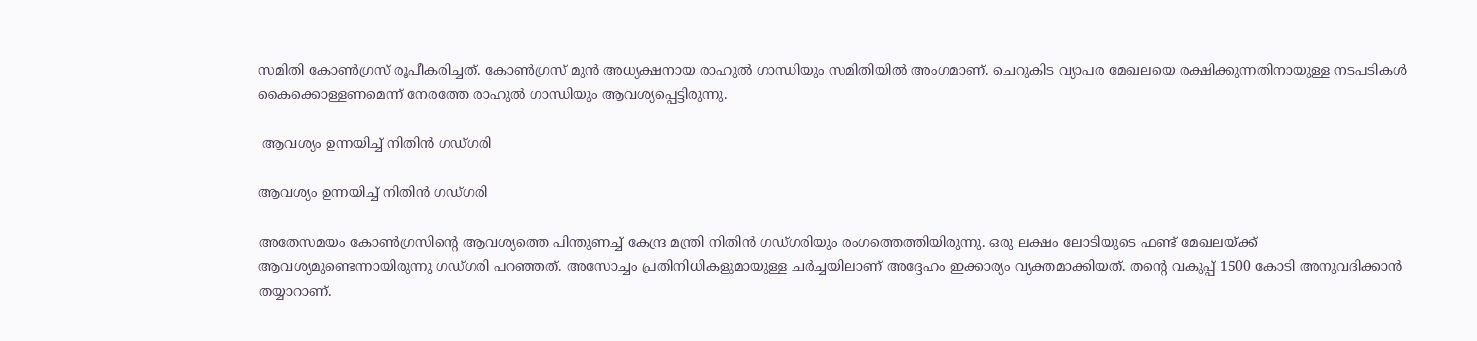സമിതി കോൺഗ്രസ് രൂപീകരിച്ചത്. കോൺഗ്രസ് മുൻ അധ്യക്ഷനായ രാഹുൽ ഗാന്ധിയും സമിതിയിൽ അംഗമാണ്. ചെറുകിട വ്യാപര മേഖലയെ രക്ഷിക്കുന്നതിനായുള്ള നടപടികൾ കൈക്കൊള്ളണമെന്ന് നേരത്തേ രാഹുൽ ഗാന്ധിയും ആവശ്യപ്പെട്ടിരുന്നു.

 ആവശ്യം ഉന്നയിച്ച് നിതിൻ ഗഡ്ഗരി

ആവശ്യം ഉന്നയിച്ച് നിതിൻ ഗഡ്ഗരി

അതേസമയം കോൺഗ്രസിന്റെ ആവശ്യത്തെ പിന്തുണച്ച് കേന്ദ്ര മന്ത്രി നിതിൻ ഗഡ്ഗരിയും രംഗത്തെത്തിയിരുന്നു. ഒരു ലക്ഷം ലോടിയുടെ ഫണ്ട് മേഖലയ്ക്ക് ആവശ്യമുണ്ടെന്നായിരുന്നു ഗഡ്ഗരി പറഞ്ഞത്. അസോച്ചം പ്രതിനിധികളുമായുള്ള ചർച്ചയിലാണ് അദ്ദേഹം ഇക്കാര്യം വ്യക്തമാക്കിയത്. തന്റെ വകുപ്പ് 1500 കോടി അനുവദിക്കാൻ തയ്യാറാണ്.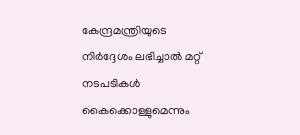കേന്ദ്രമന്ത്രിയുടെ നിർദ്ദേശം ലഭിച്ചാൽ മറ്റ് നടപടികൾ കൈക്കൊള്ളുമെന്നും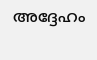അദ്ദേഹം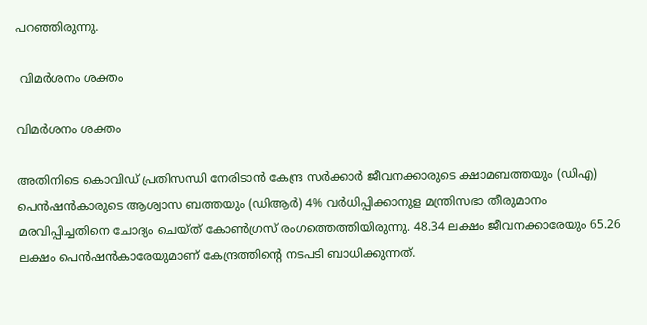പറ‍ഞ്ഞിരുന്നു.

 വിമർശനം ശക്തം

വിമർശനം ശക്തം

അതിനിടെ കൊവിഡ് പ്രതിസന്ധി നേരിടാൻ കേന്ദ്ര സർക്കാർ ജീവനക്കാരുടെ ക്ഷാമബത്തയും (ഡിഎ) പെൻഷൻകാരുടെ ആശ്വാസ ബത്തയും (ഡിആർ) 4% വർധിപ്പിക്കാനുള മന്ത്രിസഭാ തീരുമാനം മരവിപ്പിച്ചതിനെ ചോദ്യം ചെയ്ത് കോൺഗ്രസ് രംഗത്തെത്തിയിരുന്നു. 48.34 ലക്ഷം ജീവനക്കാരേയും 65.26 ലക്ഷം പെൻഷൻകാരേയുമാണ് കേന്ദ്രത്തിന്‍റെ നടപടി ബാധിക്കുന്നത്.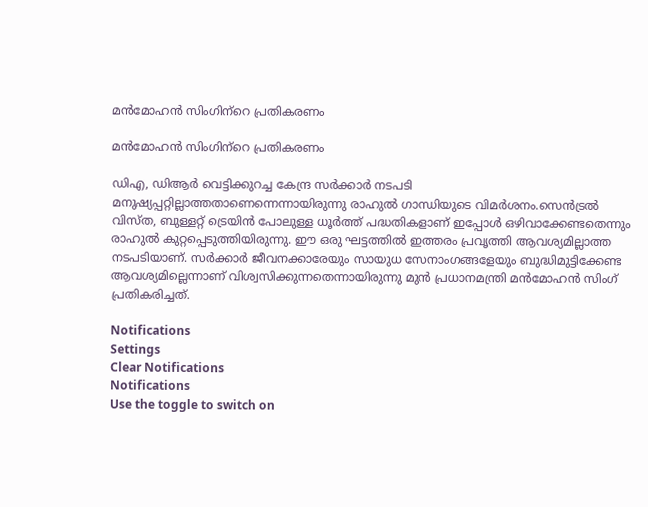മൻമോഹൻ സിംഗിന്‌റെ പ്രതികരണം

മൻമോഹൻ സിംഗിന്‌റെ പ്രതികരണം

ഡിഎ, ഡിആര്‍ വെട്ടിക്കുറച്ച കേന്ദ്ര സര്‍ക്കാര്‍ നടപടി മനുഷ്യപ്പറ്റില്ലാത്തതാണെന്നെന്നായിരുന്നു രാഹുല്‍ ഗാന്ധിയുടെ വിമര്‍ശനം.സെൻട്രൽ വിസ്ത, ബുള്ളറ്റ് ട്രെയിൻ പോലുള്ള ധൂർത്ത് പദ്ധതികളാണ് ഇപ്പോൾ ഒഴിവാക്കേണ്ടതെന്നും രാഹുൽ കുറ്റപ്പെടുത്തിയിരുന്നു. ഈ ഒരു ഘട്ടത്തില്‍ ഇത്തരം പ്രവൃത്തി ആവശ്യമില്ലാത്ത നടപടിയാണ്. സര്‍ക്കാര്‍ ജീവനക്കാരേയും സായുധ സേനാംഗങ്ങളേയും ബുദ്ധിമുട്ടിക്കേണ്ട ആവശ്യമില്ലെന്നാണ് വിശ്വസിക്കുന്നതെന്നായിരുന്നു മുൻ പ്രധാനമന്ത്രി മൻമോഹൻ സിംഗ് പ്രതികരിച്ചത്.

Notifications
Settings
Clear Notifications
Notifications
Use the toggle to switch on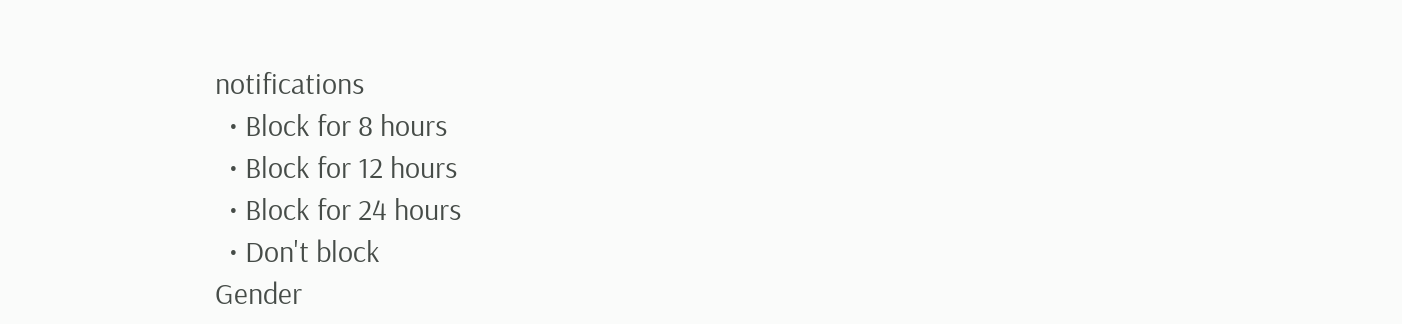notifications
  • Block for 8 hours
  • Block for 12 hours
  • Block for 24 hours
  • Don't block
Gender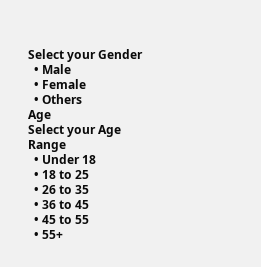Select your Gender
  • Male
  • Female
  • Others
Age
Select your Age Range
  • Under 18
  • 18 to 25
  • 26 to 35
  • 36 to 45
  • 45 to 55
  • 55+